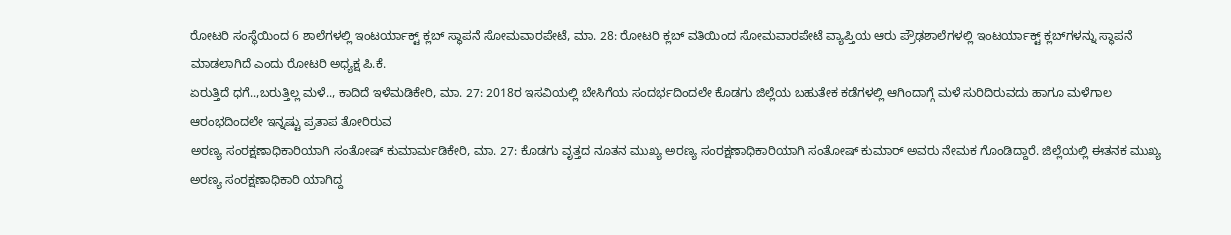ರೋಟರಿ ಸಂಸ್ಥೆಯಿಂದ 6 ಶಾಲೆಗಳಲ್ಲಿ ಇಂಟರ್ಯಾಕ್ಟ್ ಕ್ಲಬ್ ಸ್ಥಾಪನೆ ಸೋಮವಾರಪೇಟೆ, ಮಾ. 28: ರೋಟರಿ ಕ್ಲಬ್ ವತಿಯಿಂದ ಸೋಮವಾರಪೇಟೆ ವ್ಯಾಪ್ತಿಯ ಆರು ಪ್ರೌಢಶಾಲೆಗಳಲ್ಲಿ ಇಂಟರ್ಯಾಕ್ಟ್ ಕ್ಲಬ್‍ಗಳನ್ನು ಸ್ಥಾಪನೆ ಮಾಡಲಾಗಿದೆ ಎಂದು ರೋಟರಿ ಅಧ್ಯಕ್ಷ ಪಿ.ಕೆ.
ಏರುತ್ತಿದೆ ಧಗೆ..,ಬರುತ್ತಿಲ್ಲ ಮಳೆ.., ಕಾದಿದೆ ಇಳೆಮಡಿಕೇರಿ, ಮಾ. 27: 2018ರ ಇಸವಿಯಲ್ಲಿ ಬೇಸಿಗೆಯ ಸಂದರ್ಭದಿಂದಲೇ ಕೊಡಗು ಜಿಲ್ಲೆಯ ಬಹುತೇಕ ಕಡೆಗಳಲ್ಲಿ ಆಗಿಂದಾಗ್ಗೆ ಮಳೆ ಸುರಿದಿರುವದು ಹಾಗೂ ಮಳೆಗಾಲ ಆರಂಭದಿಂದಲೇ ಇನ್ನಷ್ಟು ಪ್ರತಾಪ ತೋರಿರುವ
ಅರಣ್ಯ ಸಂರಕ್ಷಣಾಧಿಕಾರಿಯಾಗಿ ಸಂತೋಷ್ ಕುಮಾರ್ಮಡಿಕೇರಿ, ಮಾ. 27: ಕೊಡಗು ವೃತ್ತದ ನೂತನ ಮುಖ್ಯ ಅರಣ್ಯ ಸಂರಕ್ಷಣಾಧಿಕಾರಿಯಾಗಿ ಸಂತೋಷ್ ಕುಮಾರ್ ಅವರು ನೇಮಕ ಗೊಂಡಿದ್ದಾರೆ. ಜಿಲ್ಲೆಯಲ್ಲಿ ಈತನಕ ಮುಖ್ಯ ಅರಣ್ಯ ಸಂರಕ್ಷಣಾಧಿಕಾರಿ ಯಾಗಿದ್ದ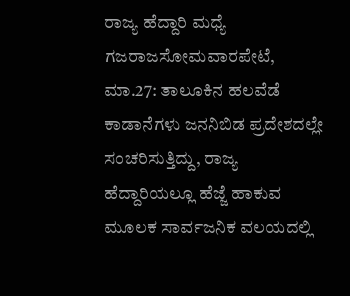ರಾಜ್ಯ ಹೆದ್ದಾರಿ ಮಧ್ಯೆ ಗಜರಾಜಸೋಮವಾರಪೇಟೆ, ಮಾ.27: ತಾಲೂಕಿನ ಹಲವೆಡೆ ಕಾಡಾನೆಗಳು ಜನನಿಬಿಡ ಪ್ರದೇಶದಲ್ಲೇ ಸಂಚರಿಸುತ್ತಿದ್ದು, ರಾಜ್ಯ ಹೆದ್ದಾರಿಯಲ್ಲೂ ಹೆಜ್ಜೆ ಹಾಕುವ ಮೂಲಕ ಸಾರ್ವಜನಿಕ ವಲಯದಲ್ಲಿ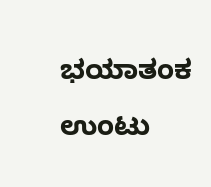ಭಯಾತಂಕ ಉಂಟು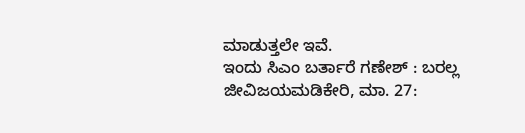ಮಾಡುತ್ತಲೇ ಇವೆ.
ಇಂದು ಸಿಎಂ ಬರ್ತಾರೆ ಗಣೇಶ್ : ಬರಲ್ಲ ಜೀವಿಜಯಮಡಿಕೇರಿ, ಮಾ. 27: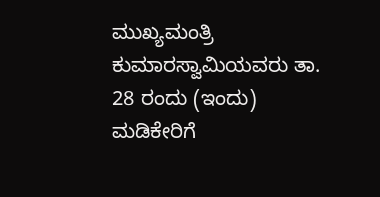ಮುಖ್ಯಮಂತ್ರಿ ಕುಮಾರಸ್ವಾಮಿಯವರು ತಾ. 28 ರಂದು (ಇಂದು) ಮಡಿಕೇರಿಗೆ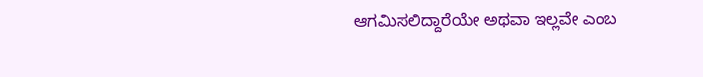ಆಗಮಿಸಲಿದ್ದಾರೆಯೇ ಅಥವಾ ಇಲ್ಲವೇ ಎಂಬ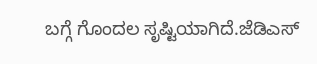ಬಗ್ಗೆ ಗೊಂದಲ ಸೃಷ್ಟಿಯಾಗಿದೆ.ಜೆಡಿಎಸ್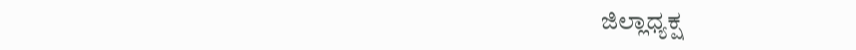ಜಿಲ್ಲಾಧ್ಯಕ್ಷ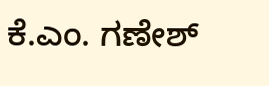ಕೆ.ಎಂ. ಗಣೇಶ್